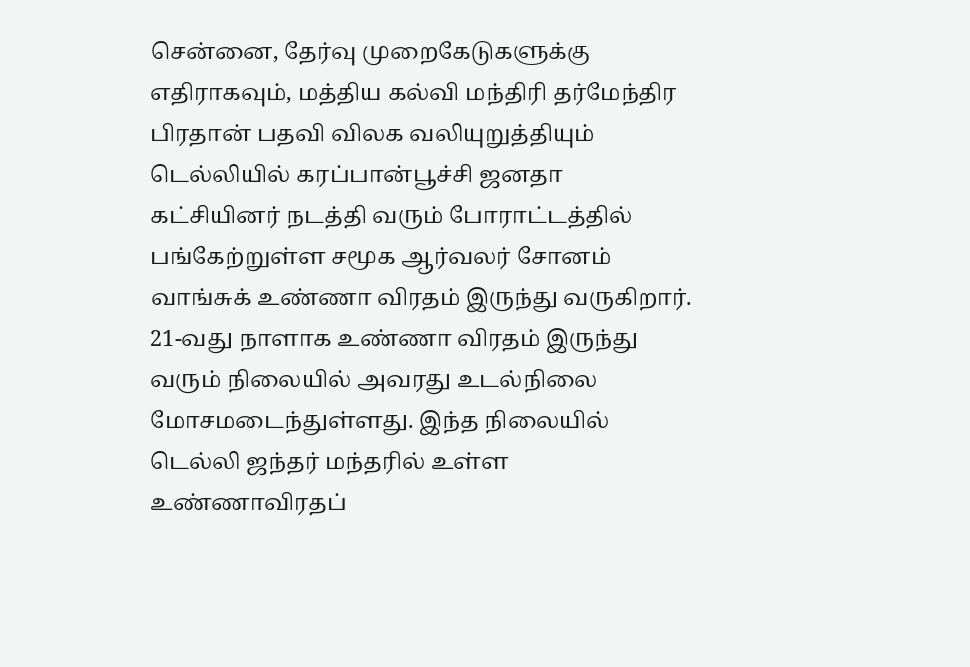சென்னை, தேர்வு முறைகேடுகளுக்கு எதிராகவும், மத்திய கல்வி மந்திரி தர்மேந்திர பிரதான் பதவி விலக வலியுறுத்தியும் டெல்லியில் கரப்பான்பூச்சி ஜனதா கட்சியினர் நடத்தி வரும் போராட்டத்தில் பங்கேற்றுள்ள சமூக ஆர்வலர் சோனம் வாங்சுக் உண்ணா விரதம் இருந்து வருகிறார். 21-வது நாளாக உண்ணா விரதம் இருந்து வரும் நிலையில் அவரது உடல்நிலை மோசமடைந்துள்ளது. இந்த நிலையில் டெல்லி ஜந்தர் மந்தரில் உள்ள உண்ணாவிரதப்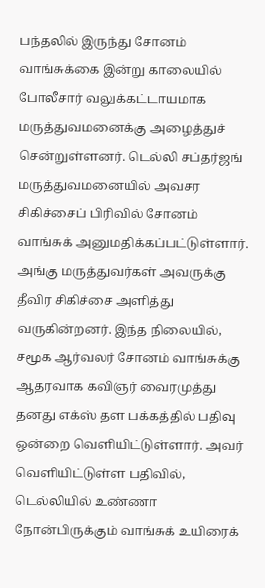பந்தலில் இருந்து சோனம் வாங்சுக்கை இன்று காலையில் போலீசார் வலுக்கட்டாயமாக மருத்துவமனைக்கு அழைத்துச் சென்றுள்ளனர். டெல்லி சப்தர்ஜங் மருத்துவமனையில் அவசர சிகிச்சைப் பிரிவில் சோனம் வாங்சுக் அனுமதிக்கப்பட்டுள்ளார். அங்கு மருத்துவர்கள் அவருக்கு தீவிர சிகிச்சை அளித்து வருகின்றனர். இந்த நிலையில், சமூக ஆர்வலர் சோனம் வாங்சுக்கு ஆதரவாக கவிஞர் வைரமுத்து தனது எக்ஸ் தள பக்கத்தில் பதிவு ஒன்றை வெளியிட்டுள்ளார். அவர் வெளியிட்டுள்ள பதிவில், டெல்லியில் உண்ணா நோன்பிருக்கும் வாங்சுக் உயிரைக்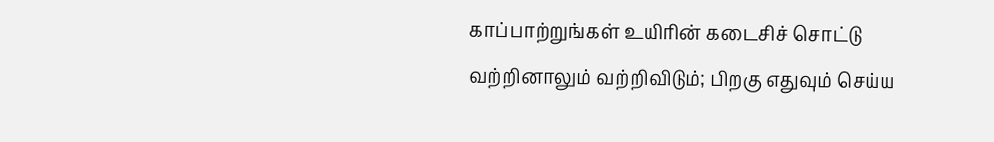காப்பாற்றுங்கள் உயிரின் கடைசிச் சொட்டு வற்றினாலும் வற்றிவிடும்; பிறகு எதுவும் செய்ய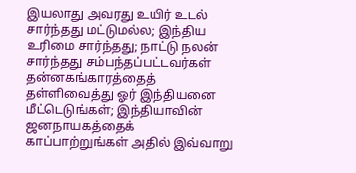இயலாது அவரது உயிர் உடல் சார்ந்தது மட்டுமல்ல; இந்திய உரிமை சார்ந்தது; நாட்டு நலன் சார்ந்தது சம்பந்தப்பட்டவர்கள் தன்னகங்காரத்தைத் தள்ளிவைத்து ஓர் இந்தியனை மீட்டெடுங்கள்; இந்தியாவின் ஜனநாயகத்தைக் காப்பாற்றுங்கள் அதில் இவ்வாறு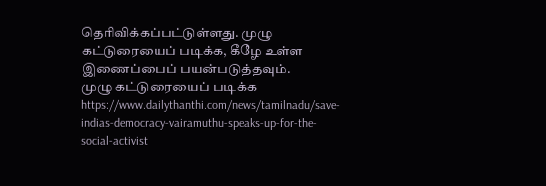தெரிவிக்கப்பட்டுள்ளது. முழு கட்டுரையைப் படிக்க, கீழே உள்ள இணைப்பைப் பயன்படுத்தவும்.
முழு கட்டுரையைப் படிக்க
https://www.dailythanthi.com/news/tamilnadu/save-indias-democracy-vairamuthu-speaks-up-for-the-social-activist